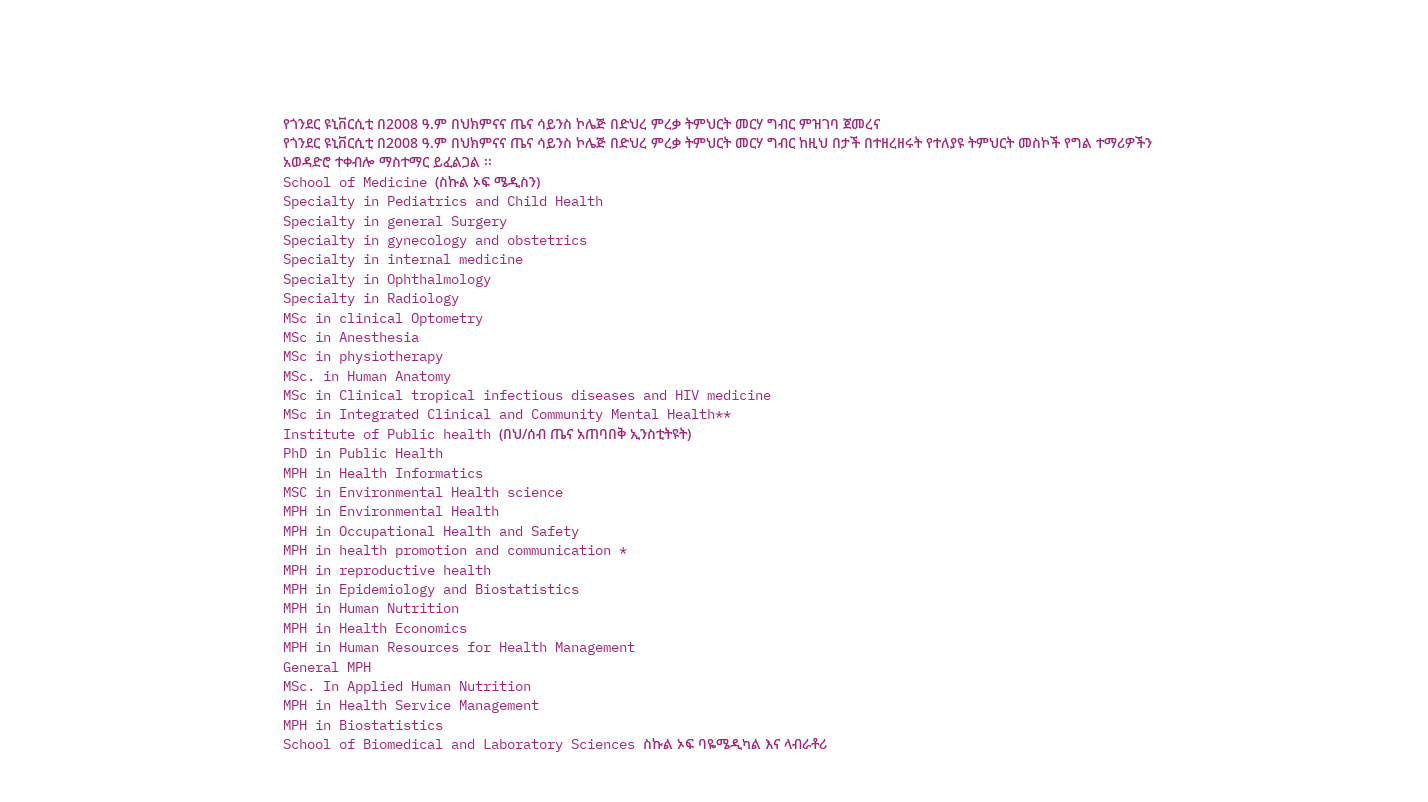የጎንደር ዩኒቨርሲቲ በ2008 ዓ.ም በህክምናና ጤና ሳይንስ ኮሌጅ በድህረ ምረቃ ትምህርት መርሃ ግብር ምዝገባ ጀመረና
የጎንደር ዩኒቨርሲቲ በ2008 ዓ.ም በህክምናና ጤና ሳይንስ ኮሌጅ በድህረ ምረቃ ትምህርት መርሃ ግብር ከዚህ በታች በተዘረዘሩት የተለያዩ ትምህርት መስኮች የግል ተማሪዎችን አወዳድሮ ተቀብሎ ማስተማር ይፈልጋል ፡፡
School of Medicine (ስኩል ኦፍ ሜዲስን)
Specialty in Pediatrics and Child Health
Specialty in general Surgery
Specialty in gynecology and obstetrics
Specialty in internal medicine
Specialty in Ophthalmology
Specialty in Radiology
MSc in clinical Optometry
MSc in Anesthesia
MSc in physiotherapy
MSc. in Human Anatomy
MSc in Clinical tropical infectious diseases and HIV medicine
MSc in Integrated Clinical and Community Mental Health**
Institute of Public health (በህ/ሰብ ጤና አጠባበቅ ኢንስቲትዩት)
PhD in Public Health
MPH in Health Informatics
MSC in Environmental Health science
MPH in Environmental Health
MPH in Occupational Health and Safety
MPH in health promotion and communication *
MPH in reproductive health
MPH in Epidemiology and Biostatistics
MPH in Human Nutrition
MPH in Health Economics
MPH in Human Resources for Health Management
General MPH
MSc. In Applied Human Nutrition
MPH in Health Service Management
MPH in Biostatistics
School of Biomedical and Laboratory Sciences ስኩል ኦፍ ባዬሜዲካል እና ላብራቶሪ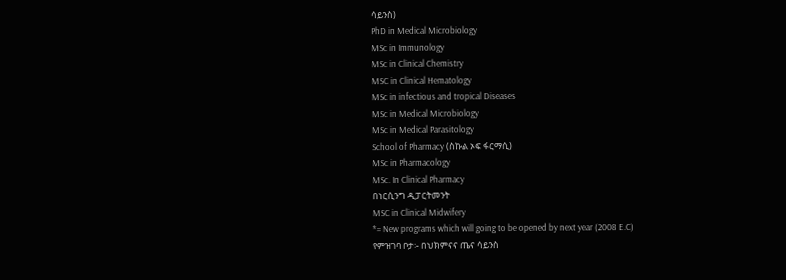ሳይንስ)
PhD in Medical Microbiology
MSc in Immunology
MSc in Clinical Chemistry
MSC in Clinical Hematology
MSc in infectious and tropical Diseases
MSc in Medical Microbiology
MSc in Medical Parasitology
School of Pharmacy (ስኩል ኦፍ ፋርማሲ)
MSc in Pharmacology
MSc. In Clinical Pharmacy
በነርሲንግ ዲፓርትመንት
MSC in Clinical Midwifery
*= New programs which will going to be opened by next year (2008 E.C)
የምዝገባ ቦታ፡- በህክምናና ጤና ሳይንስ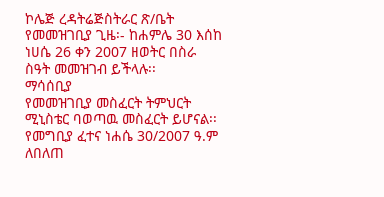ኮሌጅ ረዳትሬጅስትራር ጽ/ቤት
የመመዝገቢያ ጊዜ፡- ከሐምሌ 30 እሰከ ነሀሴ 26 ቀን 2007 ዘወትር በስራ ስዓት መመዝገብ ይችላሉ፡፡
ማሳሰቢያ
የመመዝገቢያ መስፈርት ትምህርት ሚኒስቴር ባወጣዉ መስፈርት ይሆናል፡፡
የመግቢያ ፈተና ነሐሴ 30/2007 ዓ.ም
ለበለጠ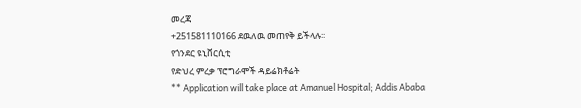መረጃ
+251581110166 ደዉለዉ መጠየቅ ይችላሉ፡፡
የጎንደር ዩኒቨርሲቲ
የድህረ ምረቃ ፕሮግራሞች ዳይሬክቶሬት
** Application will take place at Amanuel Hospital; Addis Ababa